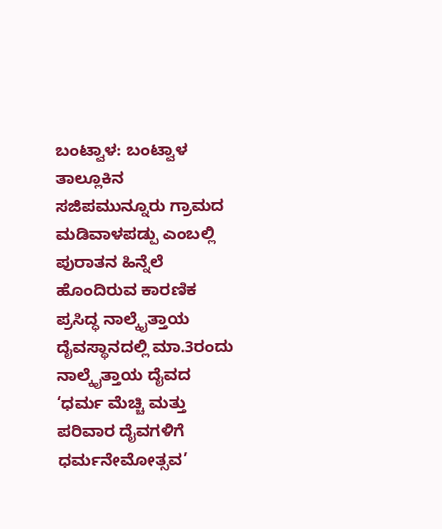ಬಂಟ್ವಾಳ: ಬಂಟ್ವಾಳ ತಾಲ್ಲೂಕಿನ ಸಜಿಪಮುನ್ನೂರು ಗ್ರಾಮದ ಮಡಿವಾಳಪಡ್ಪು ಎಂಬಲ್ಲಿ ಪುರಾತನ ಹಿನ್ನೆಲೆ ಹೊಂದಿರುವ ಕಾರಣಿಕ ಪ್ರಸಿದ್ಧ ನಾಲ್ಕೈತ್ತಾಯ ದೈವಸ್ಥಾನದಲ್ಲಿ ಮಾ.3ರಂದು ನಾಲ್ಕೈತ್ತಾಯ ದೈವದ ‘ಧರ್ಮ ಮೆಚ್ಚಿ ಮತ್ತು ಪರಿವಾರ ದೈವಗಳಿಗೆ ಧರ್ಮನೇಮೋತ್ಸವ’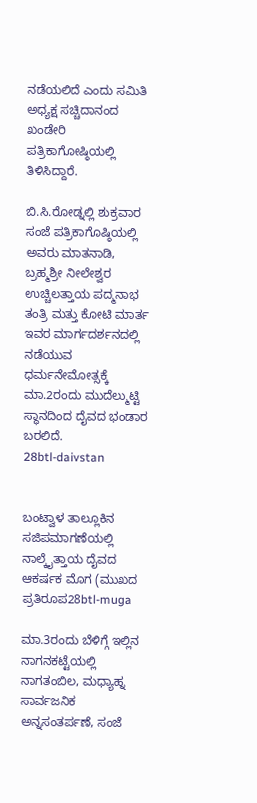ನಡೆಯಲಿದೆ ಎಂದು ಸಮಿತಿ ಅಧ್ಯಕ್ಷ ಸಚ್ಚಿದಾನಂದ ಖಂಡೇರಿ ಪತ್ರಿಕಾಗೋಷ್ಠಿಯಲ್ಲಿ ತಿಳಿಸಿದ್ದಾರೆ.

ಬಿ.ಸಿ.ರೋಡ್ನಲ್ಲಿ ಶುಕ್ರವಾರ ಸಂಜೆ ಪತ್ರಿಕಾಗೊಷ್ಠಿಯಲ್ಲಿ ಅವರು ಮಾತನಾಡಿ, ಬ್ರಹ್ಮಶ್ರೀ ನೀಲೇಶ್ವರ ಉಚ್ಚಿಲತ್ತಾಯ ಪದ್ಮನಾಭ ತಂತ್ರಿ ಮತ್ತು ಕೋಟಿ ಮಾರ್ತ ಇವರ ಮಾರ್ಗದರ್ಶನದಲ್ಲಿ ನಡೆಯುವ ಧರ್ಮನೇಮೋತ್ಸಕ್ಕೆ ಮಾ.2ರಂದು ಮುದೆಲ್ಮುಟ್ಟಿ ಸ್ಥಾನದಿಂದ ದೈವದ ಭಂಡಾರ ಬರಲಿದೆ.
28btl-daivstan


ಬಂಟ್ವಾಳ ತಾಲ್ಲೂಕಿನ ಸಜಿಪಮಾಗಣೆಯಲ್ಲಿ ನಾಲ್ಕೈತ್ತಾಯ ದೈವದ ಆಕರ್ಷಕ ಮೊಗ (ಮುಖದ ಪ್ರತಿರೂಪ28btl-muga

ಮಾ.3ರಂದು ಬೆಳಿಗ್ಗೆ ಇಲ್ಲಿನ ನಾಗನಕಟ್ಟೆಯಲ್ಲಿ ನಾಗತಂಬಿಲ, ಮಧ್ಯಾಹ್ನ ಸಾರ್ವಜನಿಕ ಅನ್ನಸಂತರ್ಪಣೆ, ಸಂಜೆ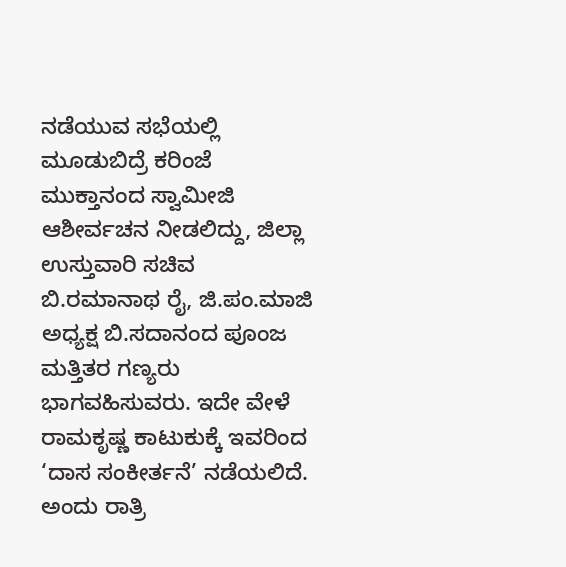ನಡೆಯುವ ಸಭೆಯಲ್ಲಿ ಮೂಡುಬಿದ್ರೆ ಕರಿಂಜೆ ಮುಕ್ತಾನಂದ ಸ್ವಾಮೀಜಿ ಆಶೀರ್ವಚನ ನೀಡಲಿದ್ದು, ಜಿಲ್ಲಾ ಉಸ್ತುವಾರಿ ಸಚಿವ ಬಿ.ರಮಾನಾಥ ರೈ, ಜಿ.ಪಂ.ಮಾಜಿ ಅಧ್ಯಕ್ಷ ಬಿ.ಸದಾನಂದ ಪೂಂಜ ಮತ್ತಿತರ ಗಣ್ಯರು ಭಾಗವಹಿಸುವರು. ಇದೇ ವೇಳೆ ರಾಮಕೃಷ್ಣ ಕಾಟುಕುಕ್ಕೆ ಇವರಿಂದ ‘ದಾಸ ಸಂಕೀರ್ತನೆ’ ನಡೆಯಲಿದೆ.
ಅಂದು ರಾತ್ರಿ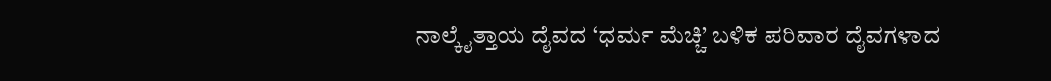ನಾಲ್ಕೈತ್ತಾಯ ದೈವದ ‘ಧರ್ಮ ಮೆಚ್ಚಿ’ ಬಳಿಕ ಪರಿವಾರ ದೈವಗಳಾದ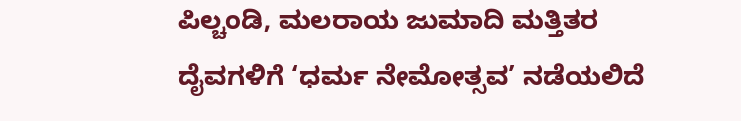ಪಿಲ್ಚಂಡಿ, ಮಲರಾಯ ಜುಮಾದಿ ಮತ್ತಿತರ ದೈವಗಳಿಗೆ ‘ಧರ್ಮ ನೇಮೋತ್ಸವ’ ನಡೆಯಲಿದೆ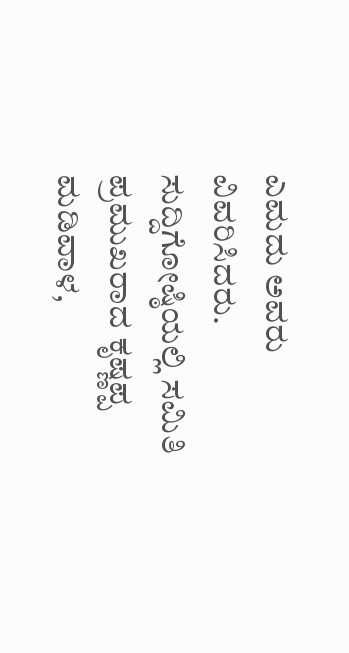ಎಮದು ಅವರು ವಿವರಿಸಿದರು.
ಸುದ್ದಿಗೋಷ್ಠಿಯಲ್ಲಿ ಸಮಿತಿ ಪ್ರಮುಖರಾದ ಕೃಷ್ಣಪ್ಪ ಮಡಿವಾಳ,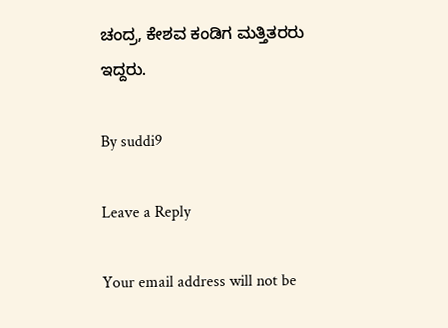ಚಂದ್ರ, ಕೇಶವ ಕಂಡಿಗ ಮತ್ತಿತರರು ಇದ್ದರು.

By suddi9

Leave a Reply

Your email address will not be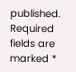published. Required fields are marked *